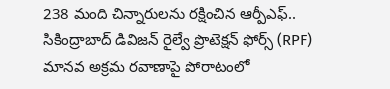238 మంది చిన్నారులను రక్షించిన ఆర్పీఎఫ్..
సికింద్రాబాద్ డివిజన్ రైల్వే ప్రొటెక్షన్ ఫోర్స్ (RPF) మానవ అక్రమ రవాణాపై పోరాటంలో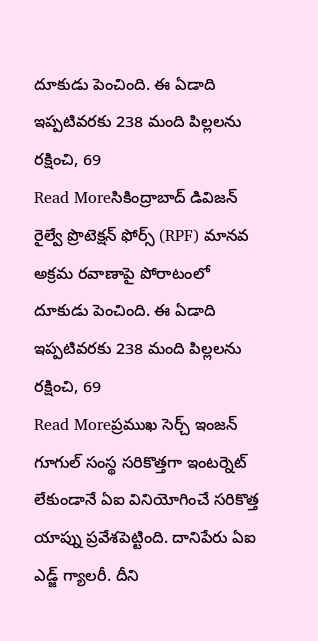దూకుడు పెంచింది. ఈ ఏడాది ఇప్పటివరకు 238 మంది పిల్లలను రక్షించి, 69
Read Moreసికింద్రాబాద్ డివిజన్ రైల్వే ప్రొటెక్షన్ ఫోర్స్ (RPF) మానవ అక్రమ రవాణాపై పోరాటంలో దూకుడు పెంచింది. ఈ ఏడాది ఇప్పటివరకు 238 మంది పిల్లలను రక్షించి, 69
Read Moreప్రముఖ సెర్చ్ ఇంజన్ గూగుల్ సంస్థ సరికొత్తగా ఇంటర్నెట్ లేకుండానే ఏఐ వినియోగించే సరికొత్త యాప్ను ప్రవేశపెట్టింది. దానిపేరు ఏఐ ఎడ్జ్ గ్యాలరీ. దీని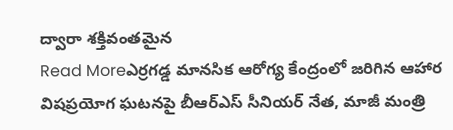ద్వారా శక్తివంతమైన
Read Moreఎర్రగడ్డ మానసిక ఆరోగ్య కేంద్రంలో జరిగిన ఆహార విషప్రయోగ ఘటనపై బీఆర్ఎస్ సీనియర్ నేత, మాజీ మంత్రి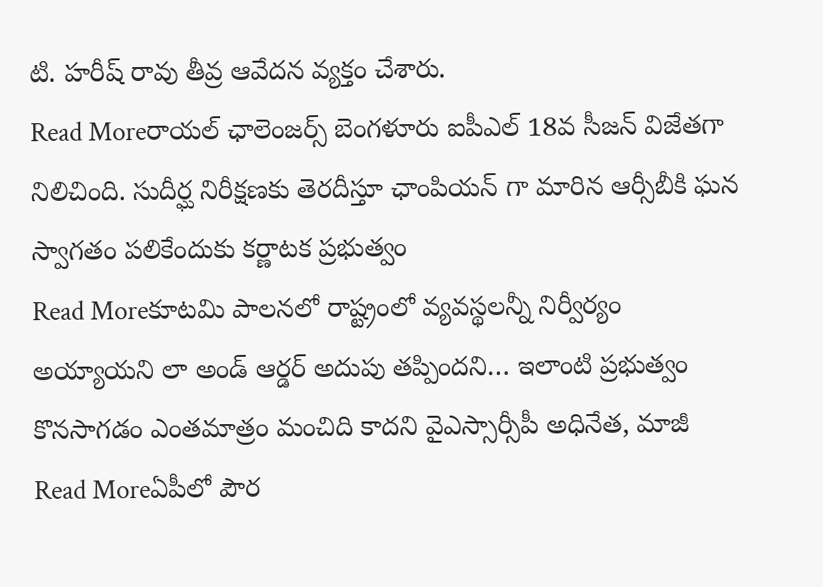టి. హరీష్ రావు తీవ్ర ఆవేదన వ్యక్తం చేశారు.
Read Moreరాయల్ ఛాలెంజర్స్ బెంగళూరు ఐపీఎల్ 18వ సీజన్ విజేతగా నిలిచింది. సుదీర్ఘ నిరీక్షణకు తెరదీస్తూ ఛాంపియన్ గా మారిన ఆర్సీబీకి ఘన స్వాగతం పలికేందుకు కర్ణాటక ప్రభుత్వం
Read Moreకూటమి పాలనలో రాష్ట్రంలో వ్యవస్థలన్నీ నిర్వీర్యం అయ్యాయని లా అండ్ ఆర్డర్ అదుపు తప్పిందని… ఇలాంటి ప్రభుత్వం కొనసాగడం ఎంతమాత్రం మంచిది కాదని వైఎస్సార్సీపీ అధినేత, మాజీ
Read Moreఏపీలో పౌర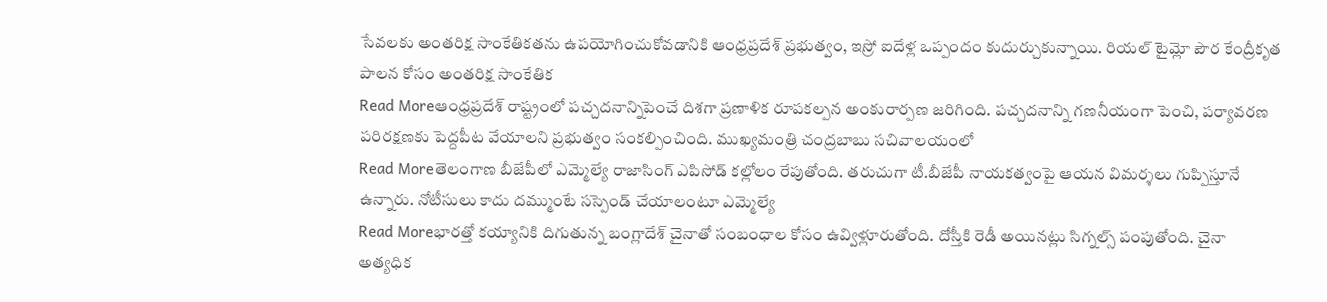సేవలకు అంతరిక్ష సాంకేతికతను ఉపయోగించుకోవడానికి ఆంధ్రప్రదేశ్ ప్రభుత్వం, ఇస్రో ఐదేళ్ల ఒప్పందం కుదుర్చుకున్నాయి. రియల్ టైమ్లో పౌర కేంద్రీకృత పాలన కోసం అంతరిక్ష సాంకేతిక
Read Moreఆంధ్రప్రదేశ్ రాష్ట్రంలో పచ్చదనాన్నిపెంచే దిశగా ప్రణాళిక రూపకల్పన అంకురార్పణ జరిగింది. పచ్చదనాన్ని గణనీయంగా పెంచి, పర్యావరణ పరిరక్షణకు పెద్దపీట వేయాలని ప్రభుత్వం సంకల్పించింది. ముఖ్యమంత్రి చంద్రబాబు సచివాలయంలో
Read Moreతెలంగాణ బీజేపీలో ఎమ్మెల్యే రాజాసింగ్ ఎపిసోడ్ కల్లోలం రేపుతోంది. తరుచుగా టీ.బీజేపీ నాయకత్వంపై ఆయన విమర్శలు గుప్పిస్తూనే ఉన్నారు. నోటీసులు కాదు దమ్ముంటే సస్పెండ్ చేయాలంటూ ఎమ్మెల్యే
Read Moreభారత్తో కయ్యానికి దిగుతున్న బంగ్లాదేశ్ చైనాతో సంబంధాల కోసం ఉవ్విళ్లూరుతోంది. దోస్తీకి రెడీ అయినట్లు సిగ్నల్స్ పంపుతోంది. చైనా అత్యధిక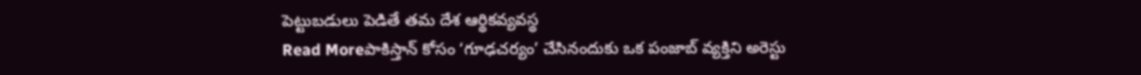పెట్టుబడులు పెడితే తమ దేశ ఆర్థికవ్యవస్థ
Read Moreపాకిస్తాన్ కోసం ‘గూఢచర్యం’ చేసినందుకు ఒక పంజాబ్ వ్యక్తిని అరెస్టు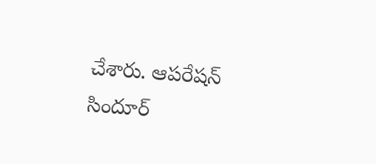చేశారు. ఆపరేషన్ సిందూర్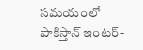సమయంలో పాకిస్తాన్ ఇంటర్-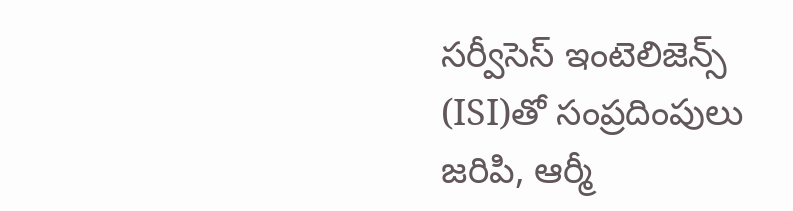సర్వీసెస్ ఇంటెలిజెన్స్ (ISI)తో సంప్రదింపులు జరిపి, ఆర్మీ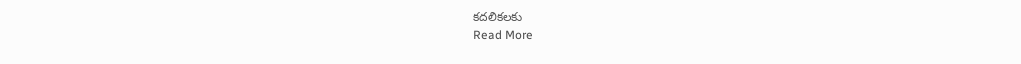కదలికలకు
Read More